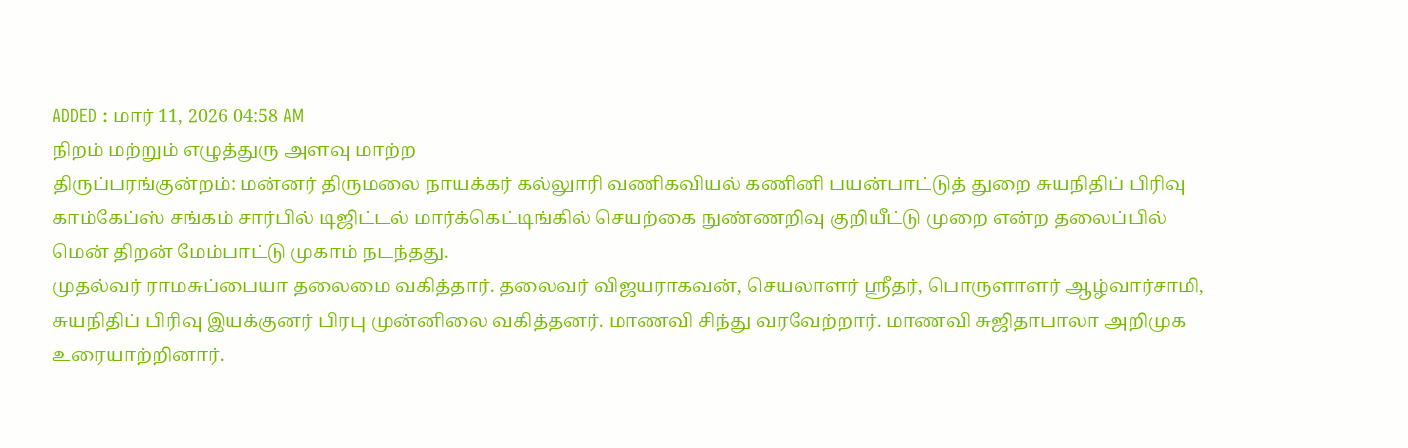ADDED : மார் 11, 2026 04:58 AM
நிறம் மற்றும் எழுத்துரு அளவு மாற்ற
திருப்பரங்குன்றம்: மன்னர் திருமலை நாயக்கர் கல்லுாரி வணிகவியல் கணினி பயன்பாட்டுத் துறை சுயநிதிப் பிரிவு காம்கேப்ஸ் சங்கம் சார்பில் டிஜிட்டல் மார்க்கெட்டிங்கில் செயற்கை நுண்ணறிவு குறியீட்டு முறை என்ற தலைப்பில் மென் திறன் மேம்பாட்டு முகாம் நடந்தது.
முதல்வர் ராமசுப்பையா தலைமை வகித்தார். தலைவர் விஜயராகவன், செயலாளர் ஸ்ரீதர், பொருளாளர் ஆழ்வார்சாமி, சுயநிதிப் பிரிவு இயக்குனர் பிரபு முன்னிலை வகித்தனர். மாணவி சிந்து வரவேற்றார். மாணவி சுஜிதாபாலா அறிமுக உரையாற்றினார்.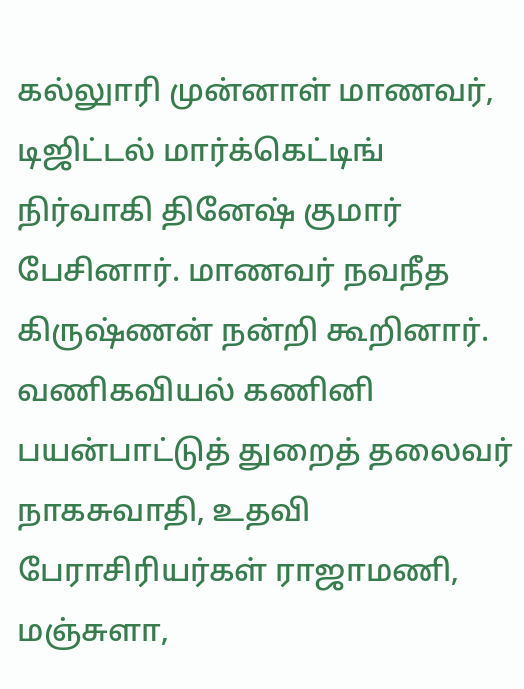கல்லுாரி முன்னாள் மாணவர், டிஜிட்டல் மார்க்கெட்டிங் நிர்வாகி தினேஷ் குமார் பேசினார். மாணவர் நவநீத கிருஷ்ணன் நன்றி கூறினார். வணிகவியல் கணினி பயன்பாட்டுத் துறைத் தலைவர் நாகசுவாதி, உதவி பேராசிரியர்கள் ராஜாமணி, மஞ்சுளா,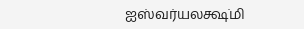ஐஸ்வர்யலக்ஷ்மி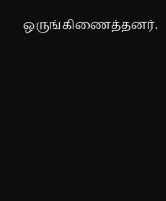ஒருங்கிணைத்தனர்.